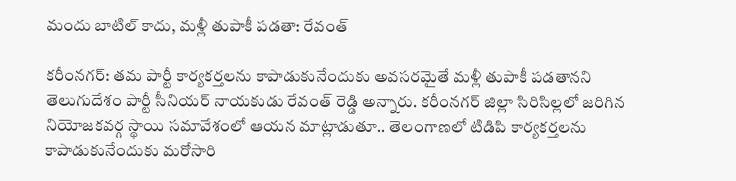మందు బాటిల్ కాదు, మళ్లీ తుపాకీ పడతా: రేవంత్

కరీంనగర్: తమ పార్టీ కార్యకర్తలను కాపాడుకునేందుకు అవసరమైతే మళ్లీ తుపాకీ పడతానని తెలుగుదేశం పార్టీ సీనియర్ నాయకుడు రేవంత్ రెడ్డి అన్నారు. కరీంనగర్ జిల్లా సిరిసిల్లలో జరిగిన నియోజకవర్గ స్థాయి సమావేశంలో ఆయన మాట్లాడుతూ.. తెలంగాణలో టిడిపి కార్యకర్తలను కాపాడుకునేందుకు మరోసారి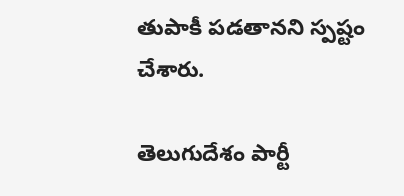తుపాకీ పడతానని స్పష్టం చేశారు.

తెలుగుదేశం పార్టీ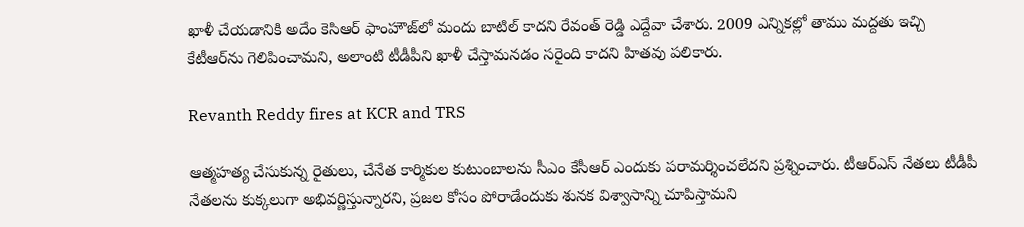ఖాళీ చేయడానికి అదేం కెసిఆర్ ఫాంహౌజ్‌లో మందు బాటిల్ కాదని రేవంత్ రెడ్డి ఎద్దేవా చేశారు. 2009 ఎన్నికల్లో తాము మద్దతు ఇచ్చి కేటీఆర్‌ను గెలిపించామని, అలాంటి టీడీపీని ఖాళీ చేస్తామనడం సరైంది కాదని హితవు పలికారు.

Revanth Reddy fires at KCR and TRS

ఆత్మహత్య చేసుకున్న రైతులు, చేనేత కార్మికుల కుటుంబాలను సీఎం కేసీఆర్‌ ఎందుకు పరామర్శించలేదని ప్రశ్నించారు. టీఆర్‌ఎస్‌ నేతలు టీడీపీ నేతలను కుక్కలుగా అభివర్ణిస్తున్నారని, ప్రజల కోసం పోరాడేందుకు శునక విశ్వాసాన్ని చూపిస్తామని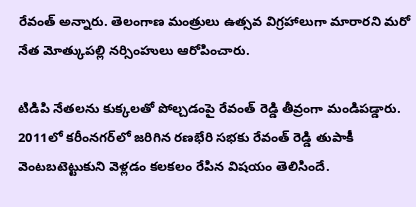రేవంత్‌ అన్నారు. తెలంగాణ మంత్రులు ఉత్సవ విగ్రహాలుగా మారారని మరో నేత మోత్కుపల్లి నర్సింహులు ఆరోపించారు.

టిడిపి నేతలను కుక్కలతో పోల్చడంపై రేవంత్ రెడ్డి తీవ్రంగా మండిపడ్డారు. 2011లో కరీంనగర్‌లో జరిగిన రణభేరి సభకు రేవంత్ రెడ్డి తుపాకీ వెంటబటెట్టుకుని వెళ్లడం కలకలం రేపిన విషయం తెలిసిందే.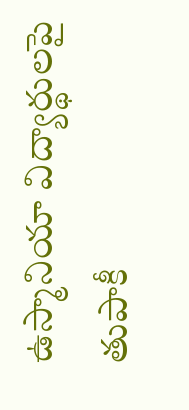ఉస్మానియా విద్యార్థులపై తుపాకీ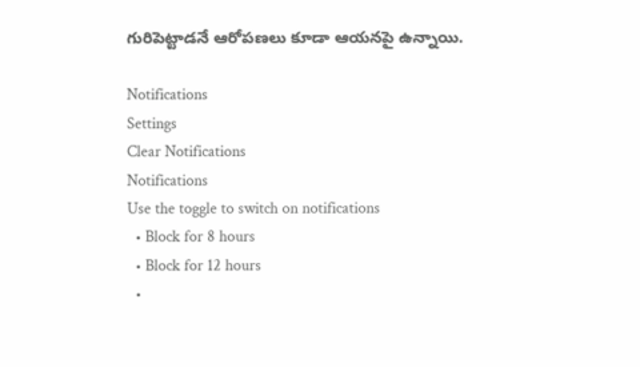గురిపెట్టాడనే ఆరోపణలు కూడా ఆయనపై ఉన్నాయి.

Notifications
Settings
Clear Notifications
Notifications
Use the toggle to switch on notifications
  • Block for 8 hours
  • Block for 12 hours
  •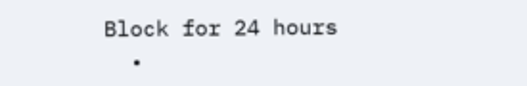Block for 24 hours
  •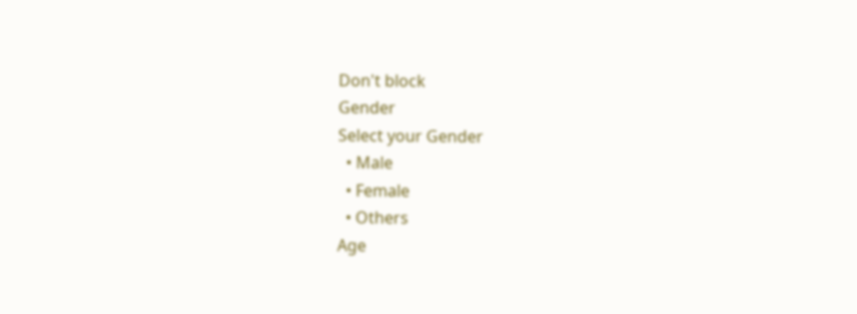Don't block
Gender
Select your Gender
  • Male
  • Female
  • Others
Age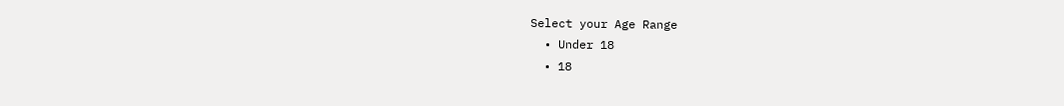Select your Age Range
  • Under 18
  • 18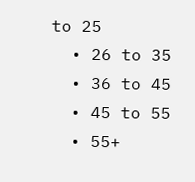to 25
  • 26 to 35
  • 36 to 45
  • 45 to 55
  • 55+